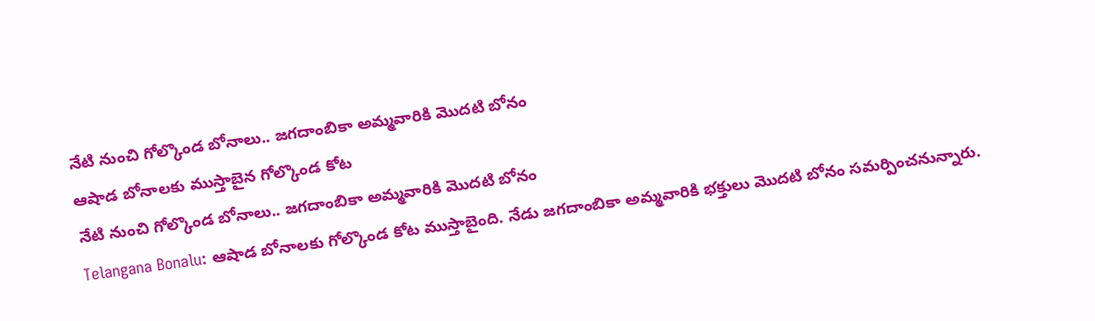నేటి నుంచి గోల్కొండ బోనాలు.. జగదాంబికా అమ్మవారికి మొదటి బోనం
ఆషాడ బోనాలకు ముస్తాబైన గోల్కొండ కోట
నేటి నుంచి గోల్కొండ బోనాలు.. జగదాంబికా అమ్మవారికి మొదటి బోనం
Telangana Bonalu: ఆషాడ బోనాలకు గోల్కొండ కోట ముస్తాబైంది. నేడు జగదాంబికా అమ్మవారికి భక్తులు మొదటి బోనం సమర్పించనున్నారు.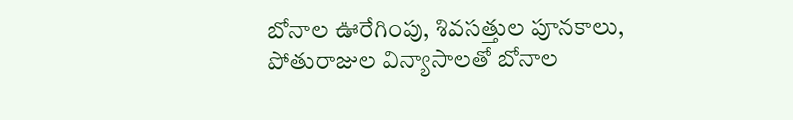బోనాల ఊరేగింపు, శివసత్తుల పూనకాలు, పోతురాజుల విన్యాసాలతో బోనాల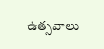ఉత్సవాలు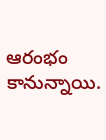ఆరంభం కానున్నాయి.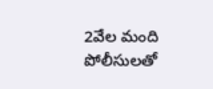2వేల మంది పోలీసులతో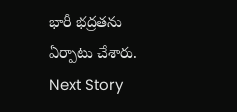భారీ భద్రతను ఏర్పాటు చేశారు.
Next Story